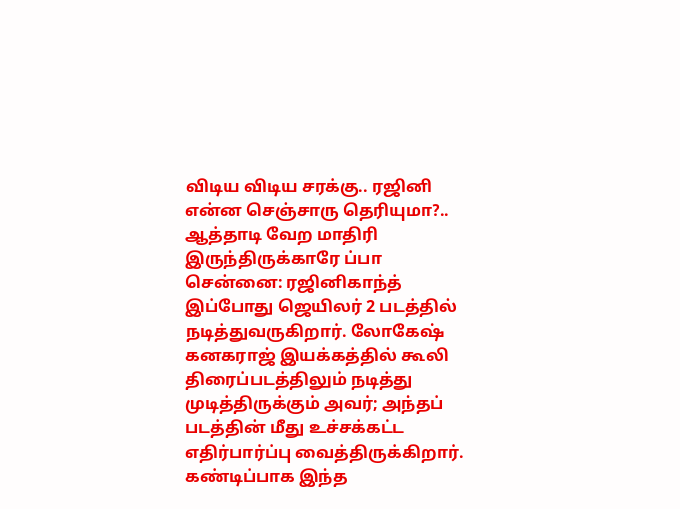விடிய விடிய சரக்கு.. ரஜினி என்ன செஞ்சாரு தெரியுமா?.. ஆத்தாடி வேற மாதிரி இருந்திருக்காரே ப்பா
சென்னை: ரஜினிகாந்த் இப்போது ஜெயிலர் 2 படத்தில் நடித்துவருகிறார். லோகேஷ் கனகராஜ் இயக்கத்தில் கூலி திரைப்படத்திலும் நடித்து முடித்திருக்கும் அவர்; அந்தப் படத்தின் மீது உச்சக்கட்ட எதிர்பார்ப்பு வைத்திருக்கிறார். கண்டிப்பாக இந்த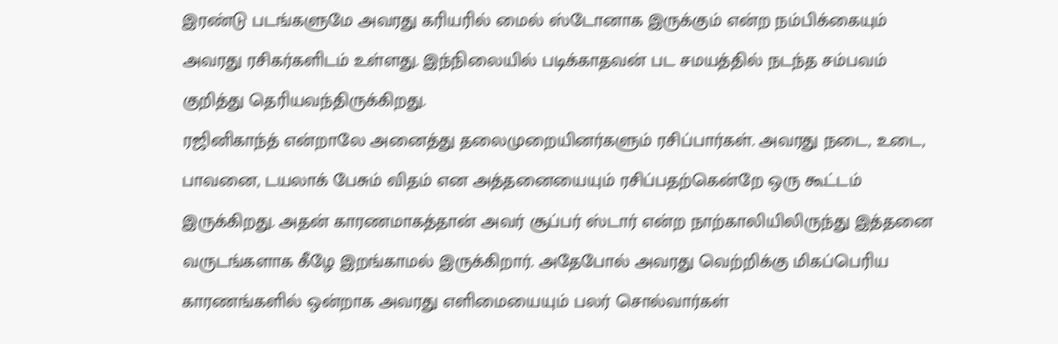இரண்டு படங்களுமே அவரது கரியரில் மைல் ஸ்டோனாக இருக்கும் என்ற நம்பிக்கையும் அவரது ரசிகர்களிடம் உள்ளது. இந்நிலையில் படிக்காதவன் பட சமயத்தில் நடந்த சம்பவம் குறித்து தெரியவந்திருக்கிறது.
ரஜினிகாந்த் என்றாலே அனைத்து தலைமுறையினர்களும் ரசிப்பார்கள். அவரது நடை, உடை, பாவனை, டயலாக் பேசும் விதம் என அத்தனையையும் ரசிப்பதற்கென்றே ஒரு கூட்டம் இருக்கிறது. அதன் காரணமாகத்தான் அவர் சூப்பர் ஸ்டார் என்ற நாற்காலியிலிருந்து இத்தனை வருடங்களாக கீழே இறங்காமல் இருக்கிறார். அதேபோல் அவரது வெற்றிக்கு மிகப்பெரிய காரணங்களில் ஒன்றாக அவரது எளிமையையும் பலர் சொல்வார்கள்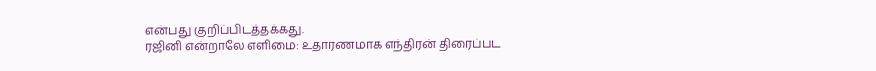என்பது குறிப்பிடத்தக்கது.
ரஜினி என்றாலே எளிமை: உதாரணமாக எந்திரன் திரைப்பட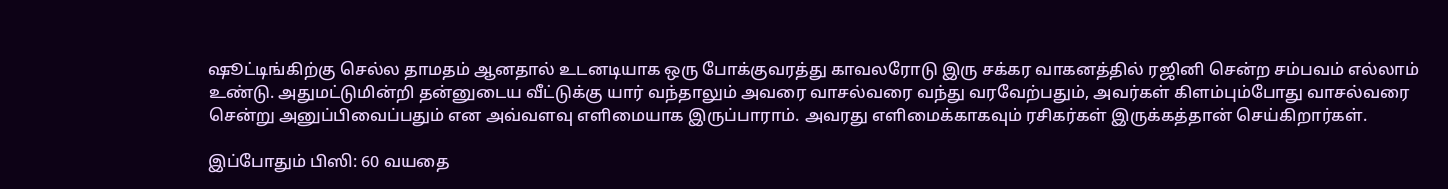ஷூட்டிங்கிற்கு செல்ல தாமதம் ஆனதால் உடனடியாக ஒரு போக்குவரத்து காவலரோடு இரு சக்கர வாகனத்தில் ரஜினி சென்ற சம்பவம் எல்லாம் உண்டு. அதுமட்டுமின்றி தன்னுடைய வீட்டுக்கு யார் வந்தாலும் அவரை வாசல்வரை வந்து வரவேற்பதும், அவர்கள் கிளம்பும்போது வாசல்வரை சென்று அனுப்பிவைப்பதும் என அவ்வளவு எளிமையாக இருப்பாராம். அவரது எளிமைக்காகவும் ரசிகர்கள் இருக்கத்தான் செய்கிறார்கள்.

இப்போதும் பிஸி: 60 வயதை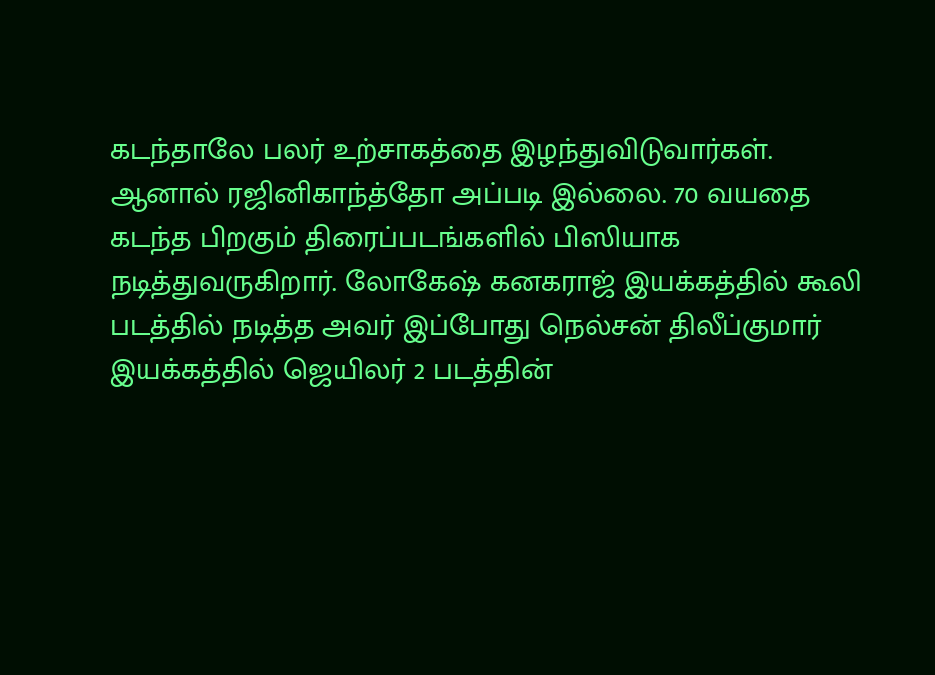கடந்தாலே பலர் உற்சாகத்தை இழந்துவிடுவார்கள். ஆனால் ரஜினிகாந்த்தோ அப்படி இல்லை. 70 வயதை கடந்த பிறகும் திரைப்படங்களில் பிஸியாக நடித்துவருகிறார். லோகேஷ் கனகராஜ் இயக்கத்தில் கூலி படத்தில் நடித்த அவர் இப்போது நெல்சன் திலீப்குமார் இயக்கத்தில் ஜெயிலர் 2 படத்தின்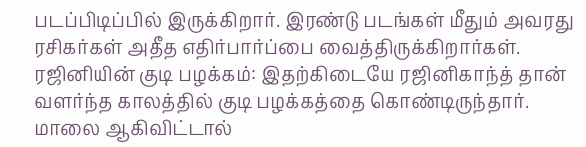படப்பிடிப்பில் இருக்கிறார். இரண்டு படங்கள் மீதும் அவரது ரசிகர்கள் அதீத எதிர்பார்ப்பை வைத்திருக்கிறார்கள்.
ரஜினியின் குடி பழக்கம்: இதற்கிடையே ரஜினிகாந்த் தான் வளர்ந்த காலத்தில் குடி பழக்கத்தை கொண்டிருந்தார். மாலை ஆகிவிட்டால்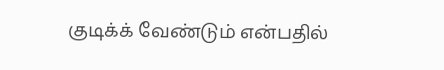குடிக்க் வேண்டும் என்பதில்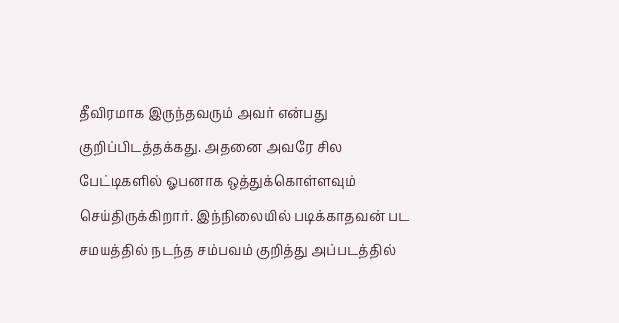தீவிரமாக இருந்தவரும் அவர் என்பது குறிப்பிடத்தக்கது. அதனை அவரே சில பேட்டிகளில் ஓபனாக ஒத்துக்கொள்ளவும் செய்திருக்கிறார். இந்நிலையில் படிக்காதவன் பட சமயத்தில் நடந்த சம்பவம் குறித்து அப்படத்தில்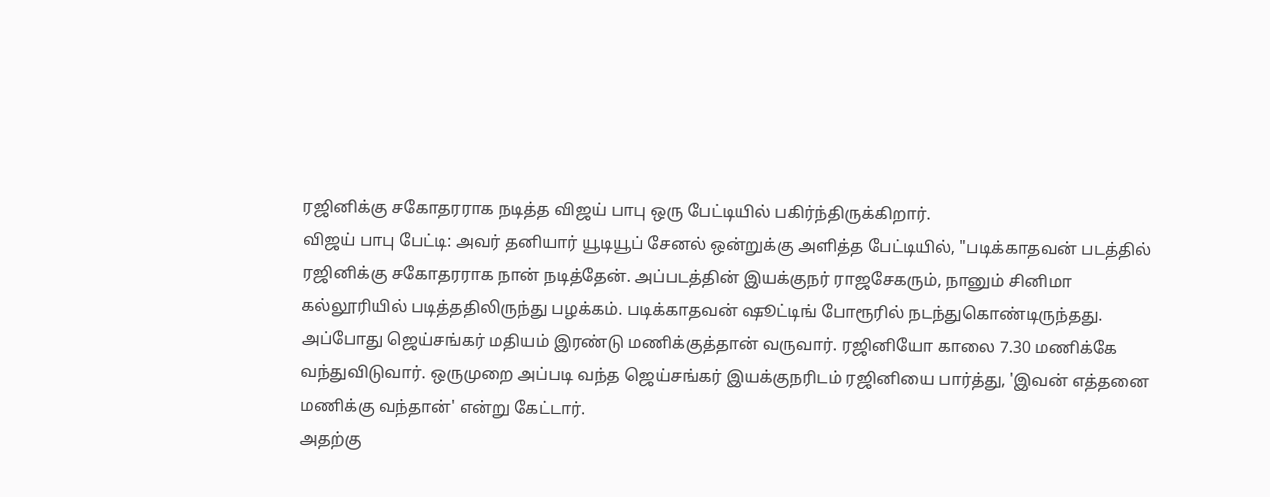ரஜினிக்கு சகோதரராக நடித்த விஜய் பாபு ஒரு பேட்டியில் பகிர்ந்திருக்கிறார்.
விஜய் பாபு பேட்டி: அவர் தனியார் யூடியூப் சேனல் ஒன்றுக்கு அளித்த பேட்டியில், "படிக்காதவன் படத்தில் ரஜினிக்கு சகோதரராக நான் நடித்தேன். அப்படத்தின் இயக்குநர் ராஜசேகரும், நானும் சினிமா கல்லூரியில் படித்ததிலிருந்து பழக்கம். படிக்காதவன் ஷூட்டிங் போரூரில் நடந்துகொண்டிருந்தது. அப்போது ஜெய்சங்கர் மதியம் இரண்டு மணிக்குத்தான் வருவார். ரஜினியோ காலை 7.30 மணிக்கே வந்துவிடுவார். ஒருமுறை அப்படி வந்த ஜெய்சங்கர் இயக்குநரிடம் ரஜினியை பார்த்து, 'இவன் எத்தனை மணிக்கு வந்தான்' என்று கேட்டார்.
அதற்கு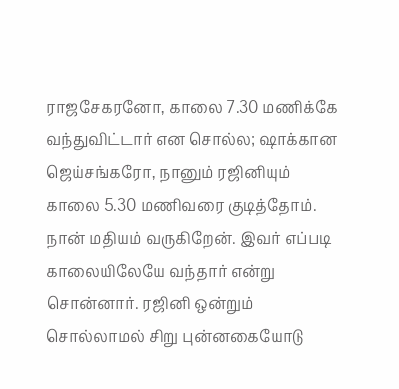ராஜசேகரனோ, காலை 7.30 மணிக்கே வந்துவிட்டார் என சொல்ல; ஷாக்கான ஜெய்சங்கரோ, நானும் ரஜினியும் காலை 5.30 மணிவரை குடித்தோம். நான் மதியம் வருகிறேன். இவர் எப்படி காலையிலேயே வந்தார் என்று சொன்னார். ரஜினி ஒன்றும் சொல்லாமல் சிறு புன்னகையோடு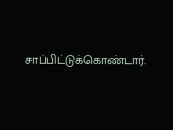சாப்பிட்டுக்கொண்டார்.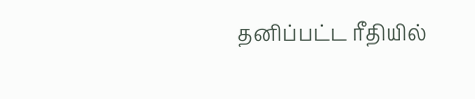தனிப்பட்ட ரீதியில்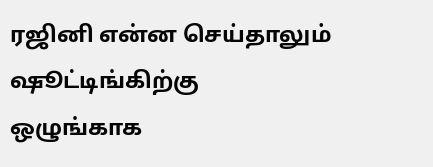ரஜினி என்ன செய்தாலும் ஷூட்டிங்கிற்கு ஒழுங்காக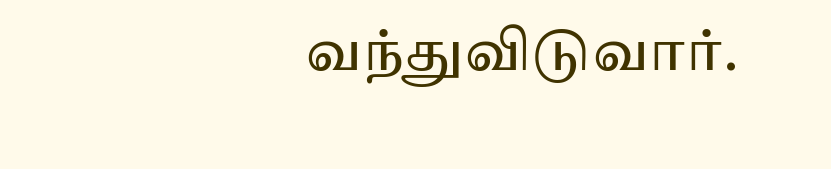வந்துவிடுவார்.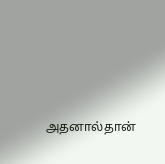அதனால்தான்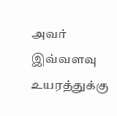அவர் இவ்வளவு உயரத்துக்கு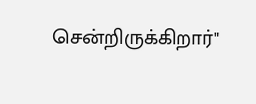சென்றிருக்கிறார்"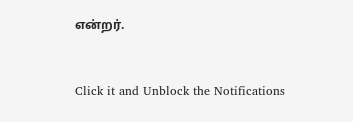என்றர்.


Click it and Unblock the Notifications